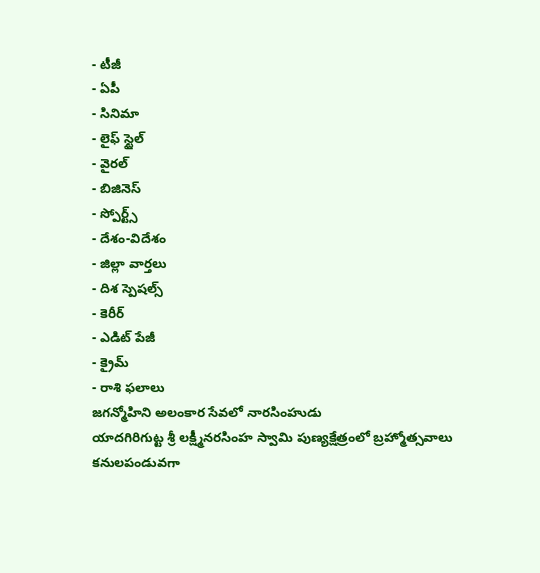- టీజీ
- ఏపీ
- సినిమా
- లైఫ్ స్టైల్
- వైరల్
- బిజినెస్
- స్పోర్ట్స్
- దేశం-విదేశం
- జిల్లా వార్తలు
- దిశ స్పెషల్స్
- కెరీర్
- ఎడిట్ పేజీ
- క్రైమ్
- రాశి ఫలాలు
జగన్మోహిని అలంకార సేవలో నారసింహుడు
యాదగిరిగుట్ట శ్రీ లక్ష్మీనరసింహ స్వామి పుణ్యక్షేత్రంలో బ్రహ్మోత్సవాలు కనులపండువగా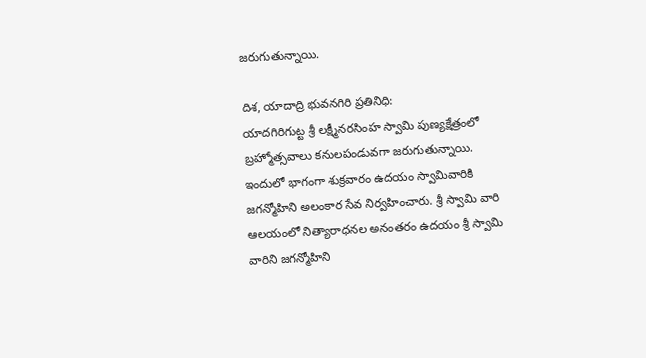జరుగుతున్నాయి.

దిశ, యాదాద్రి భువనగిరి ప్రతినిధి:
యాదగిరిగుట్ట శ్రీ లక్ష్మీనరసింహ స్వామి పుణ్యక్షేత్రంలో బ్రహ్మోత్సవాలు కనులపండువగా జరుగుతున్నాయి. ఇందులో భాగంగా శుక్రవారం ఉదయం స్వామివారికి జగన్మోహిని అలంకార సేవ నిర్వహించారు. శ్రీ స్వామి వారి ఆలయంలో నిత్యారాధనల అనంతరం ఉదయం శ్రీ స్వామి వారిని జగన్మోహిని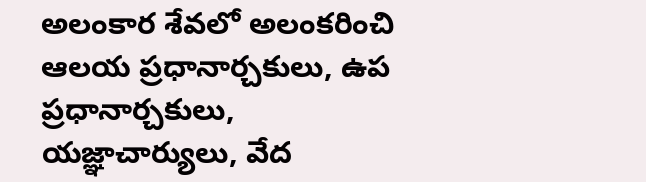అలంకార శేవలో అలంకరించి ఆలయ ప్రధానార్చకులు, ఉప ప్రధానార్చకులు, యజ్ఞాచార్యులు, వేద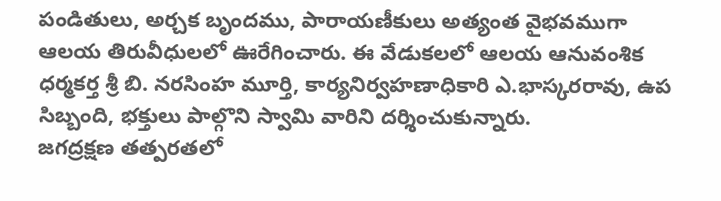పండితులు, అర్చక బృందము, పారాయణీకులు అత్యంత వైభవముగా ఆలయ తిరువీధులలో ఊరేగించారు. ఈ వేడుకలలో ఆలయ ఆనువంశిక ధర్మకర్త శ్రీ బి. నరసింహ మూర్తి, కార్యనిర్వహణాధికారి ఎ.భాస్కరరావు, ఉప సిబ్బంది, భక్తులు పాల్గొని స్వామి వారిని దర్శించుకున్నారు.
జగద్రక్షణ తత్పరతలో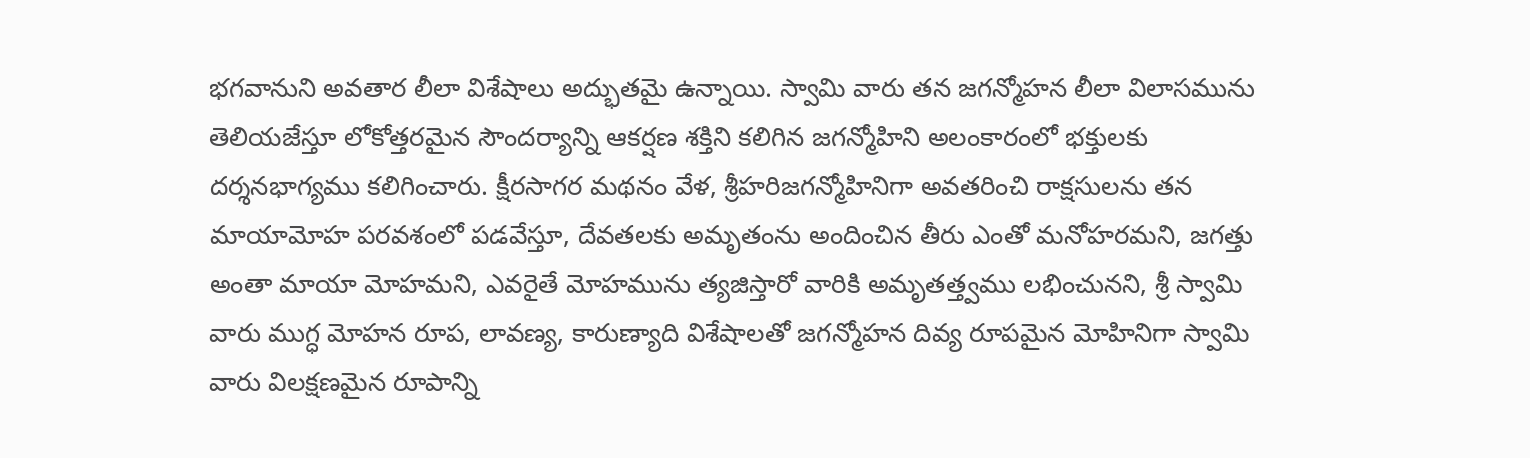భగవానుని అవతార లీలా విశేషాలు అద్భుతమై ఉన్నాయి. స్వామి వారు తన జగన్మోహన లీలా విలాసమును తెలియజేస్తూ లోకోత్తరమైన సౌందర్యాన్ని ఆకర్షణ శక్తిని కలిగిన జగన్మోహిని అలంకారంలో భక్తులకు దర్శనభాగ్యము కలిగించారు. క్షీరసాగర మథనం వేళ, శ్రీహరిజగన్మోహినిగా అవతరించి రాక్షసులను తన మాయామోహ పరవశంలో పడవేస్తూ, దేవతలకు అమృతంను అందించిన తీరు ఎంతో మనోహరమని, జగత్తు అంతా మాయా మోహమని, ఎవరైతే మోహమును త్యజిస్తారో వారికి అమృతత్త్వము లభించునని, శ్రీ స్వామి వారు ముగ్ధ మోహన రూప, లావణ్య, కారుణ్యాది విశేషాలతో జగన్మోహన దివ్య రూపమైన మోహినిగా స్వామి వారు విలక్షణమైన రూపాన్ని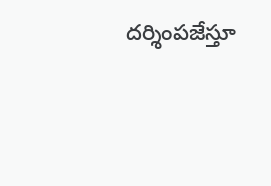దర్శింపజేస్తూ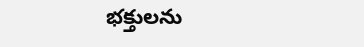భక్తులను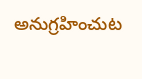అనుగ్రహించుట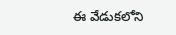ఈ వేడుకలోని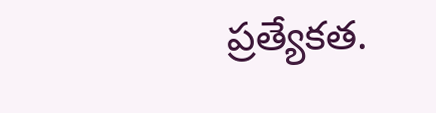ప్రత్యేకత.